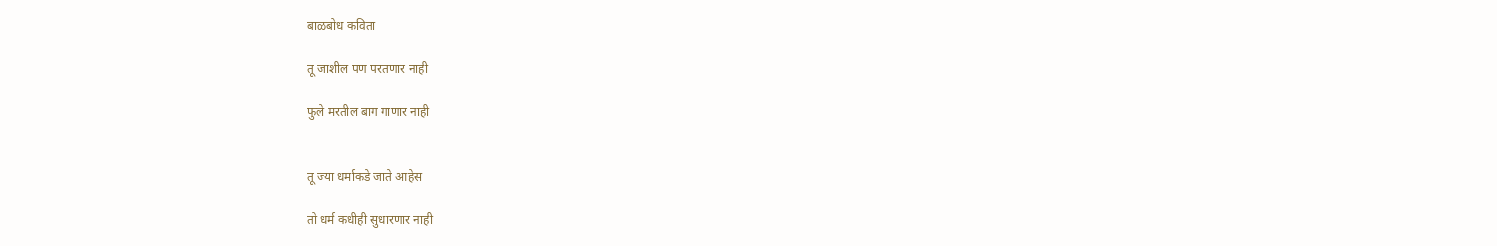बाळबोध कविता

तू जाशील पण परतणार नाही

फुले मरतील बाग गाणार नाही


तू ज्या धर्माकडे जाते आहेस

तो धर्म कधीही सुधारणार नाही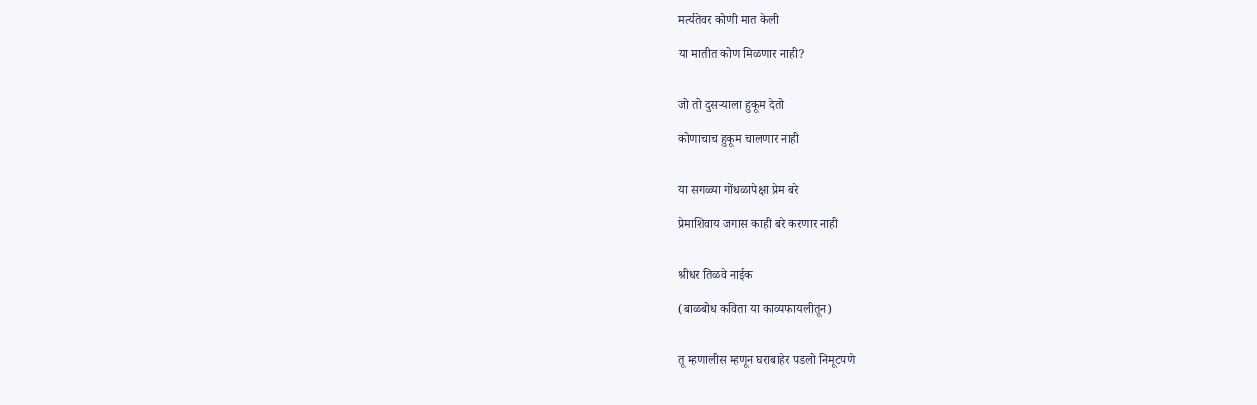मर्त्यतेवर कोणी मात केली

या मातीत कोण मिळणार नाही?


जो तो दुसऱ्याला हुकूम देतो

कोणाचाच हुकूम चालणार नाही


या सगळ्या गोंधळापेक्षा प्रेम बरे

प्रेमाशिवाय जगास काही बरे करणार नाही


श्रीधर तिळवे नाईक

(बाळबोध कविता या काव्यफायलीतून)


तू म्हणालीस म्हणून घराबाहेर पडलो निमूटपणे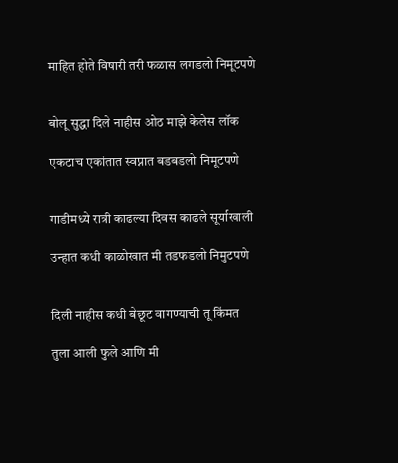माहित होते विषारी तरी फळास लगडलो निमूटपणे


बोलू सुद्धा दिले नाहीस ओठ माझे केलेस लॉक

एकटाच एकांतात स्वप्नात बडबडलो निमूटपणे


गाडीमध्ये रात्री काढल्या दिवस काढले सूर्याखाली

उन्हात कधी काळोखात मी तडफडलो निमुटपणे


दिली नाहीस कधी बेछूट वागण्याची तू किंमत

तुला आली फुले आणि मी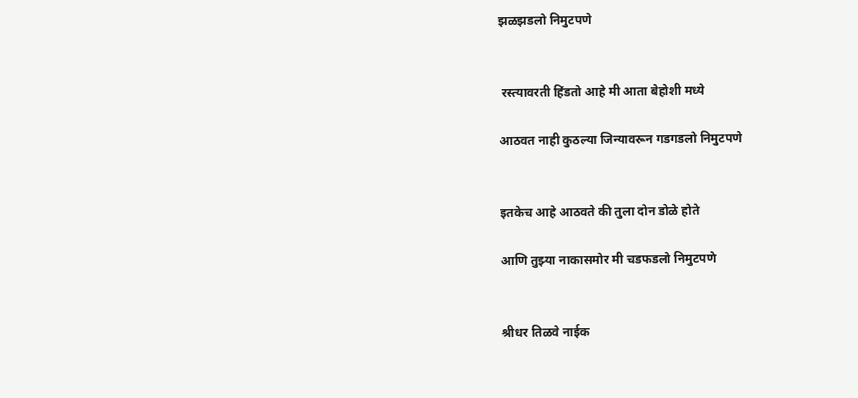झळझडलो निमुटपणे


 रस्त्यावरती हिंडतो आहे मी आता बेहोशी मध्ये

आठवत नाही कुठल्या जिन्यावरून गडगडलो निमुटपणे


इतकेच आहे आठवते की तुला दोन डोळे होते

आणि तुझ्या नाकासमोर मी चडफडलो निमुटपणे


श्रीधर तिळवे नाईक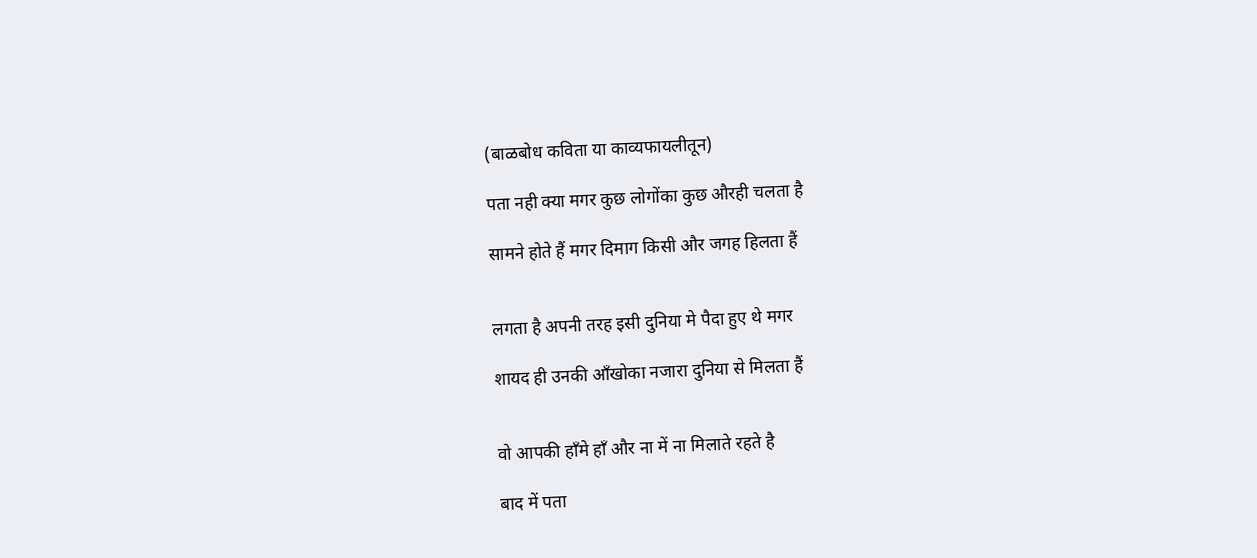(बाळबोध कविता या काव्यफायलीतून)

पता नही क्या मगर कुछ लोगोंका कुछ औरही चलता है

सामने होते हैं मगर दिमाग किसी और जगह हिलता हैं


लगता है अपनी तरह इसी दुनिया मे पैदा हुए थे मगर

शायद ही उनकी आँखोका नजारा दुनिया से मिलता हैं


वो आपकी हाँमे हाँ और ना में ना मिलाते रहते है

बाद में पता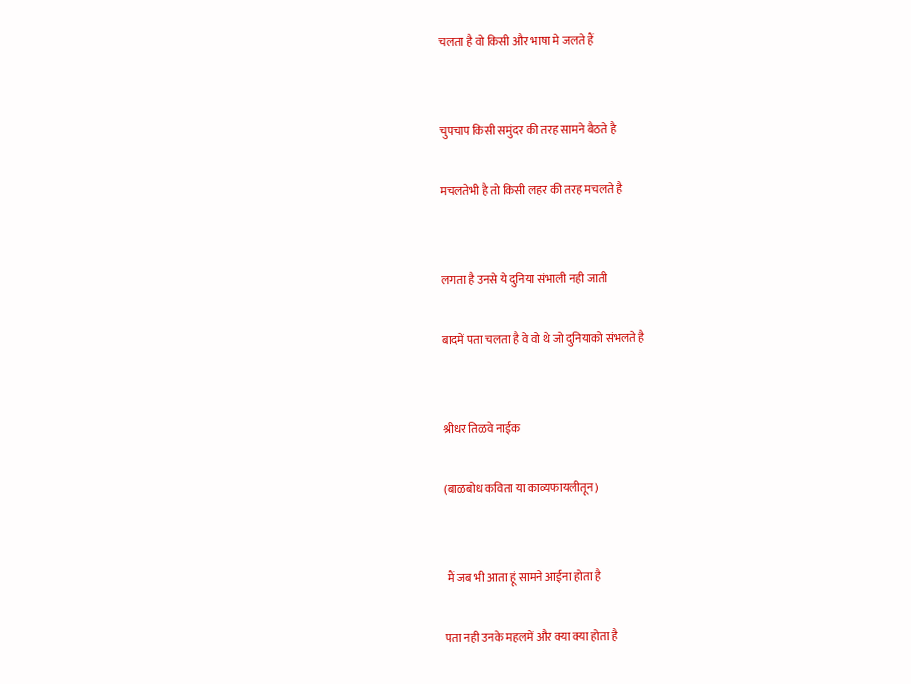चलता है वो किसी और भाषा मे जलते हैं


चुपचाप किसी समुंदर की तरह सामने बैठते है

मचलतेभी है तो किसी लहर की तरह मचलते है


लगता है उनसे ये दुनिया संभाली नही जाती

बादमें पता चलता है वे वो थे जो दुनियाको संभलते है


श्रीधर तिळवे नाईक

(बाळबोध कविता या काव्यफायलीतून)


 मैं जब भी आता हूं सामने आईना होता है

पता नही उनके महलमें और क्या क्या होता है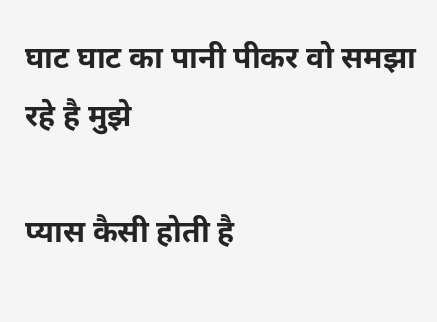घाट घाट का पानी पीकर वो समझा रहे है मुझे

प्यास कैसी होती है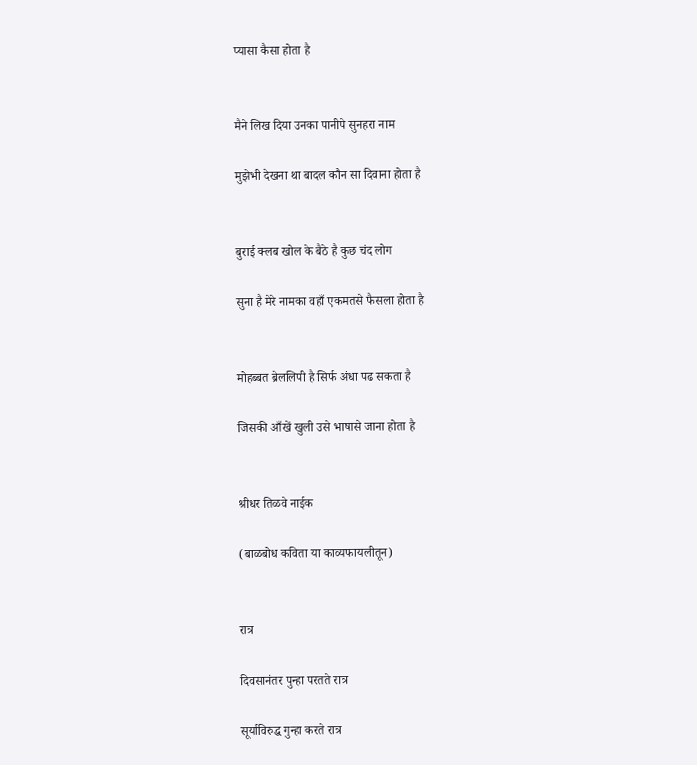प्यासा कैसा होता है


मैने लिख दिया उनका पानीपे सुनहरा नाम

मुझेभी देखना था बादल कौन सा दिवाना होता है


बुराई क्लब खोल के बैठे है कुछ चंद लोग

सुना है मेरे नामका वहाँ एकमतसे फैसला होता है


मोहब्बत ब्रेललिपी है सिर्फ अंधा पढ सकता है

जिसकी आँखें खुली उसे भाषासे जाना होता है


श्रीधर तिळवे नाईक

(बाळबोध कविता या काव्यफायलीतून)


रात्र

दिवसानंतर पुन्हा परतते रात्र

सूर्याविरुद्ध गुन्हा करते रात्र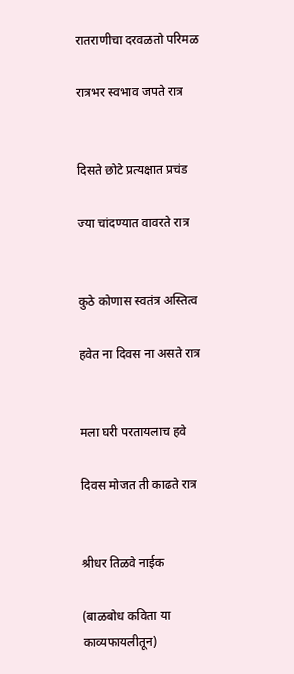रातराणीचा दरवळतो परिमळ

रात्रभर स्वभाव जपते रात्र


दिसते छोटे प्रत्यक्षात प्रचंड

ज्या चांदण्यात वावरते रात्र


कुठे कोणास स्वतंत्र अस्तित्व

हवेत ना दिवस ना असते रात्र


मला घरी परतायलाच हवे

दिवस मोजत ती काढते रात्र


श्रीधर तिळवे नाईक

(बाळबोध कविता या काव्यफायलीतून)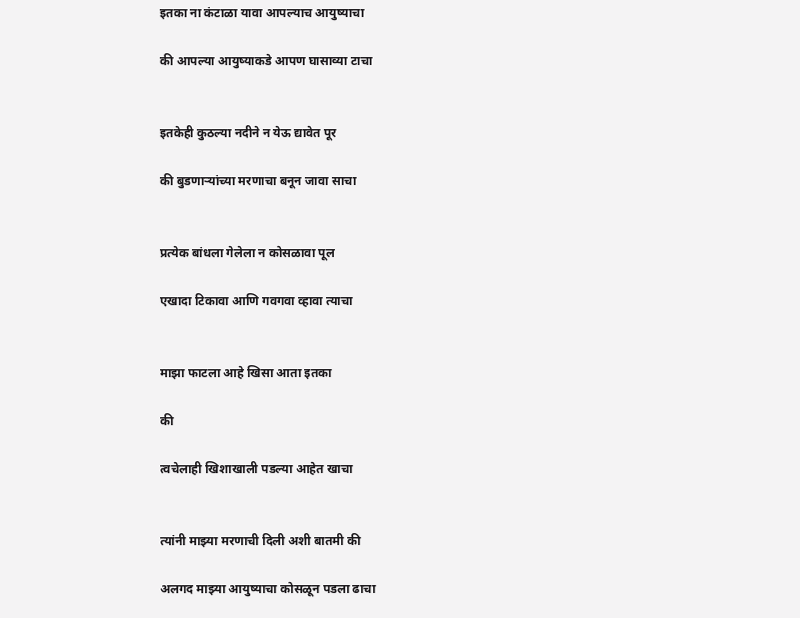इतका ना कंटाळा यावा आपल्याच आयुष्याचा

की आपल्या आयुष्याकडे आपण घासाव्या टाचा


इतकेही कुठल्या नदीने न येऊ द्यावेत पूर

की बुडणाऱ्यांच्या मरणाचा बनून जावा साचा


प्रत्येक बांधला गेलेला न कोसळावा पूल

एखादा टिकावा आणि गवगवा व्हावा त्याचा


माझा फाटला आहे खिसा आता इतका

की

त्वचेलाही खिशाखाली पडल्या आहेत खाचा


त्यांनी माझ्या मरणाची दिली अशी बातमी की

अलगद माझ्या आयुष्याचा कोसळून पडला ढाचा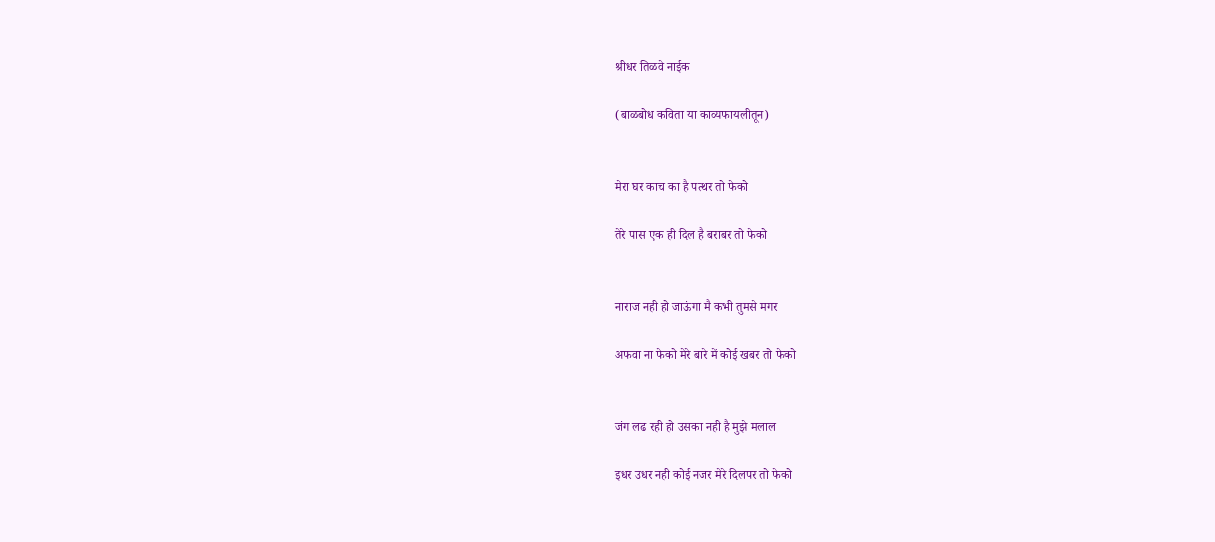श्रीधर तिळवे नाईक

(बाळबोध कविता या काव्यफायलीतून)


मेरा घर काच का है पत्थर तो फेको

तेरे पास एक ही दिल है बराबर तो फेको


नाराज नही हो जाऊंगा मै कभी तुमसे मगर

अफवा ना फेको मेरे बारे में कोई खबर तो फेको


जंग लढ रही हो उसका नही है मुझे मलाल

इधर उधर नही कोई नजर मेरे दिलपर तो फेको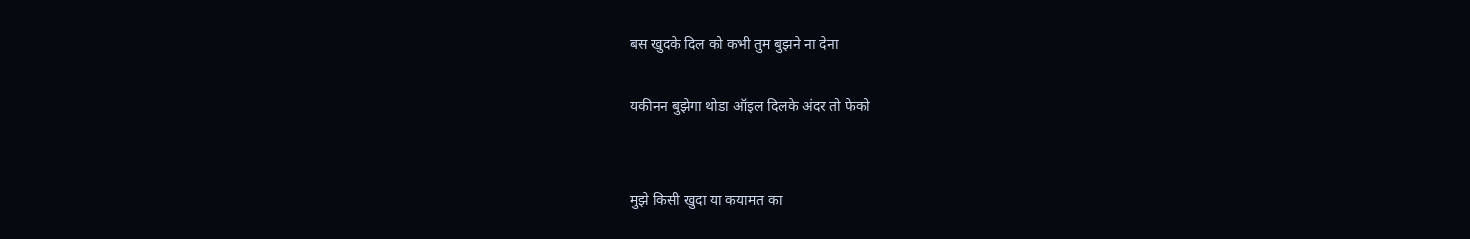बस खुदके दिल को कभी तुम बुझने ना देना

यकीनन बुझेगा थोडा ऑइल दिलके अंदर तो फेको


मुझे किसी खुदा या कयामत का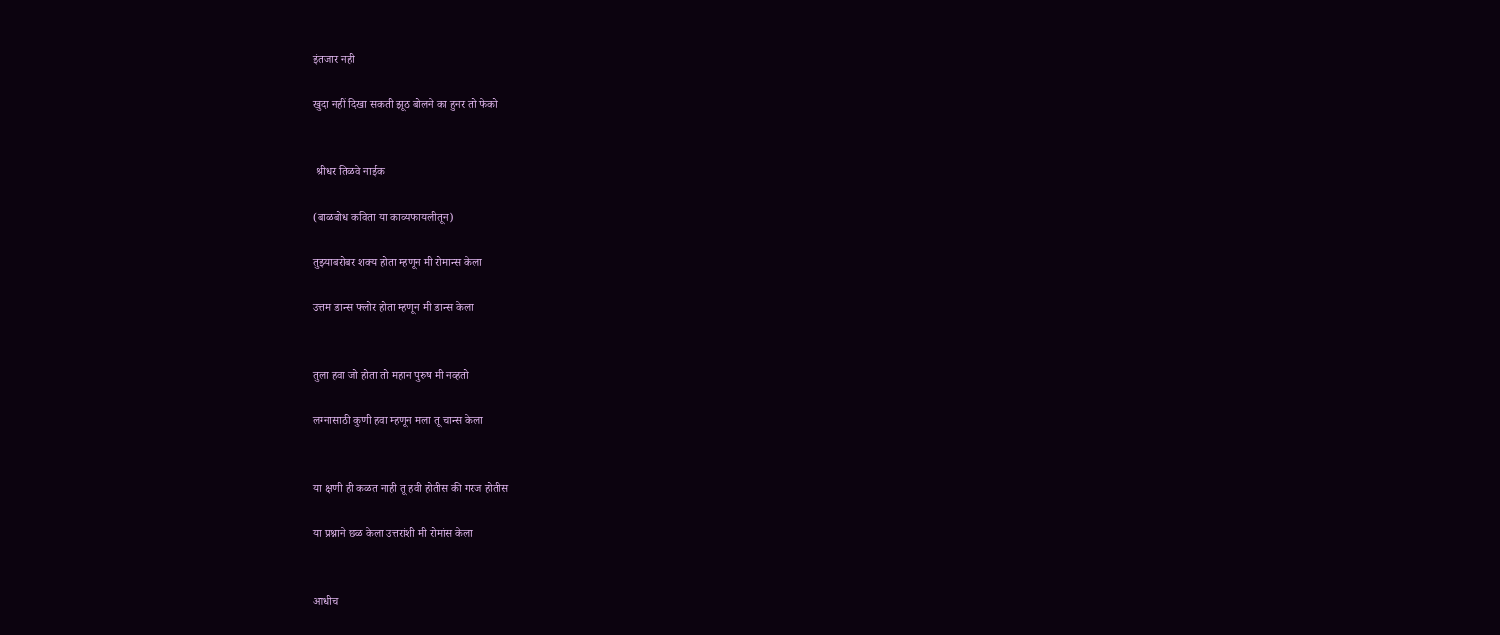इंतजार नही

खुदा नहीं दिखा सकती झूठ बोलने का हुनर तो फेको


 श्रीधर तिळवे नाईक

(बाळबोध कविता या काव्यफायलीतून)

तुझ्याबरोबर शक्य होता म्हणून मी रोमान्स केला

उत्तम डान्स फ्लोर होता म्हणून मी डान्स केला


तुला हवा जो होता तो महान पुरुष मी नव्हतो

लग्नासाठी कुणी हवा म्हणून मला तू चान्स केला


या क्षणी ही कळत नाही तू हवी होतीस की गरज होतीस

या प्रश्नाने छळ केला उत्तरांशी मी रोमांस केला


आधीच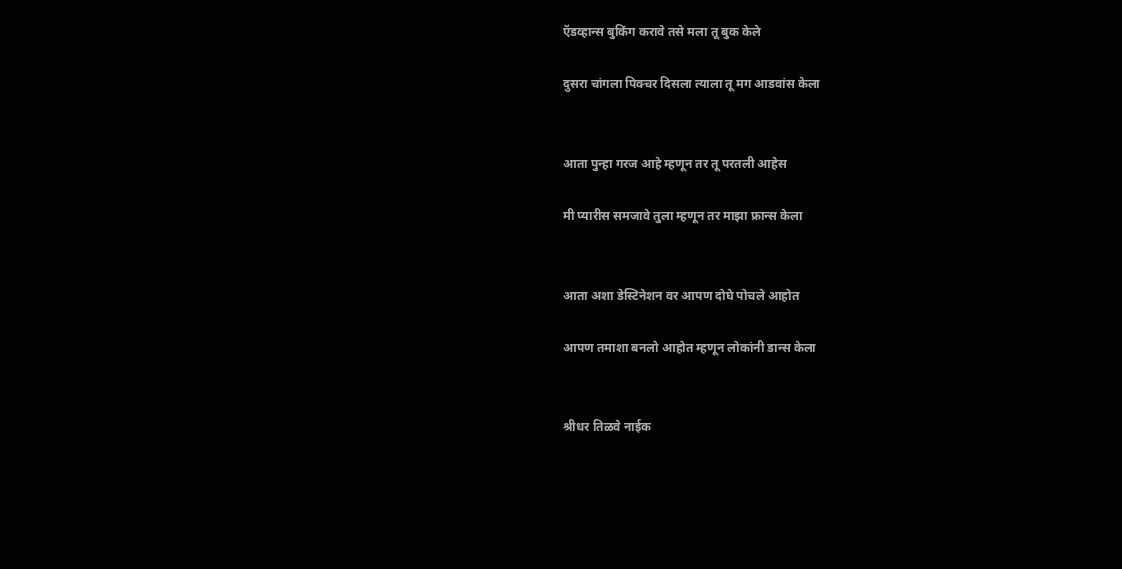ऍडव्हान्स बुकिंग करावे तसे मला तू बुक केले

दुसरा चांगला पिक्चर दिसला त्याला तू मग आडवांस केला


आता पुन्हा गरज आहे म्हणून तर तू परतली आहेस

मी प्यारीस समजावे तुला म्हणून तर माझा फ्रान्स केला


आता अशा डेस्टिनेशन वर आपण दोघे पोचले आहोत

आपण तमाशा बनलो आहोत म्हणून लोकांनी डान्स केला


श्रीधर तिळवे नाईक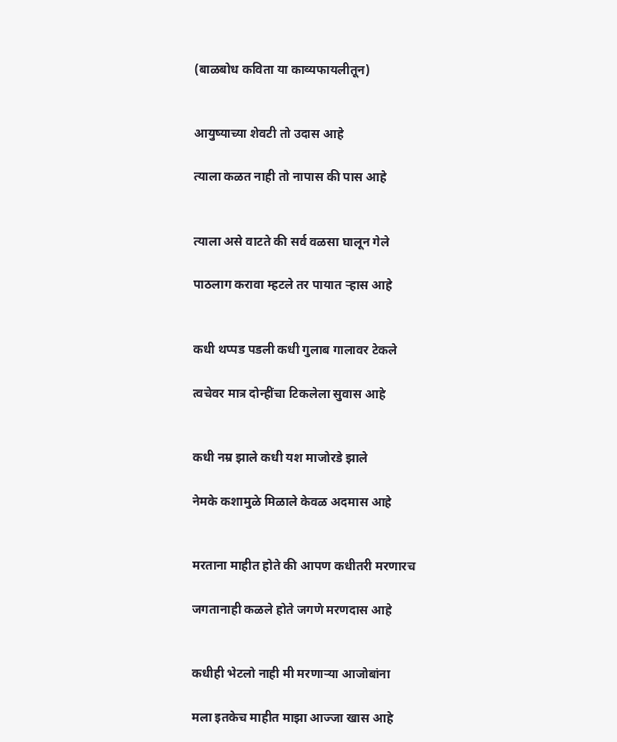(बाळबोध कविता या काव्यफायलीतून)


आयुष्याच्या शेवटी तो उदास आहे

त्याला कळत नाही तो नापास की पास आहे


त्याला असे वाटते की सर्व वळसा घालून गेले

पाठलाग करावा म्हटले तर पायात ऱ्हास आहे


कधी थप्पड पडली कधी गुलाब गालावर टेकले

त्वचेवर मात्र दोन्हींचा टिकलेला सुवास आहे


कधी नम्र झाले कधी यश माजोरडे झाले

नेमके कशामुळे मिळाले केवळ अदमास आहे


मरताना माहीत होते की आपण कधीतरी मरणारच

जगतानाही कळले होते जगणे मरणदास आहे


कधीही भेटलो नाही मी मरणाऱ्या आजोबांना

मला इतकेच माहीत माझा आज्जा खास आहे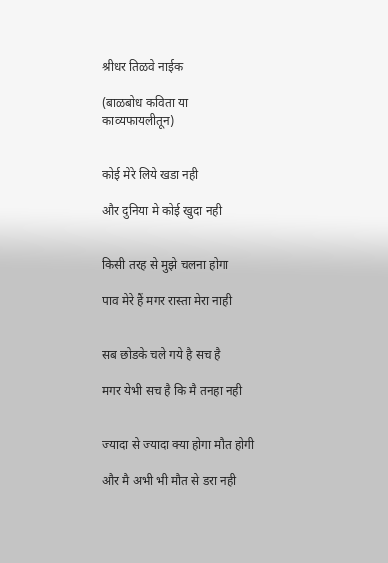श्रीधर तिळवे नाईक

(बाळबोध कविता या काव्यफायलीतून)


कोई मेरे लिये खडा नही

और दुनिया मे कोई खुदा नही


किसी तरह से मुझे चलना होगा

पाव मेरे हैं मगर रास्ता मेरा नाही


सब छोडके चले गये है सच है

मगर येभी सच है कि मै तनहा नही


ज्यादा से ज्यादा क्या होगा मौत होगी

और मै अभी भी मौत से डरा नही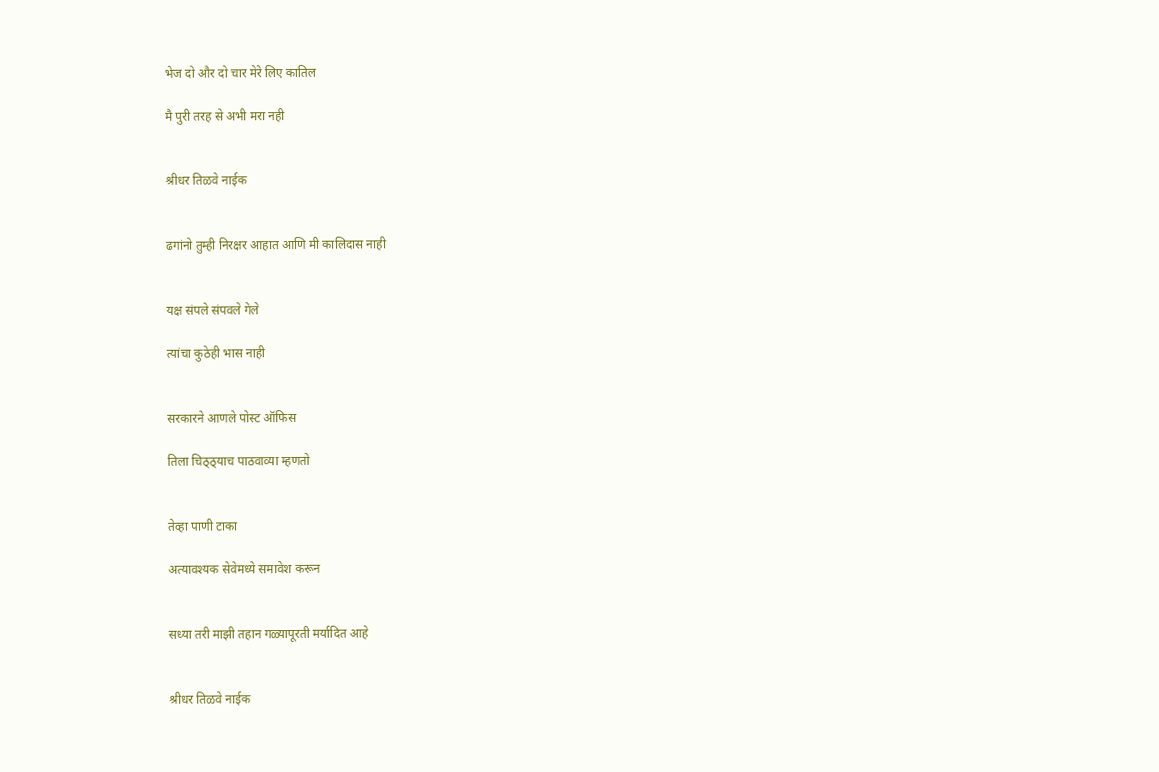भेज दो और दो चार मेरे लिए कातिल

मै पुरी तरह से अभी मरा नही


श्रीधर तिळवे नाईक


ढगांनो तुम्ही निरक्षर आहात आणि मी कालिदास नाही


यक्ष संपले संपवले गेले

त्यांचा कुठेही भास नाही


सरकारने आणले पोस्ट ऑफिस

तिला चिठ्ठ्याच पाठवाव्या म्हणतो


तेव्हा पाणी टाका

अत्यावश्यक सेवेमध्ये समावेश करून


सध्या तरी माझी तहान गळ्यापूरती मर्यादित आहे


श्रीधर तिळवे नाईक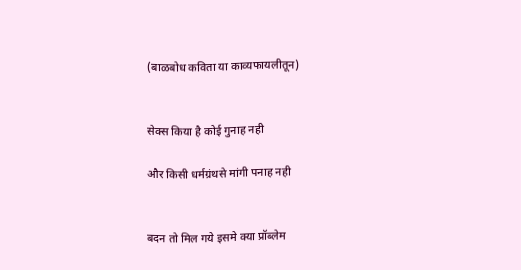(बाळबोध कविता या काव्यफायलीतून)


सेक्स किया है कोई गुनाह नही

और किसी धर्मग्रंथसे मांगी पनाह नही


बदन तो मिल गये इसमे क्या प्रॉब्लेम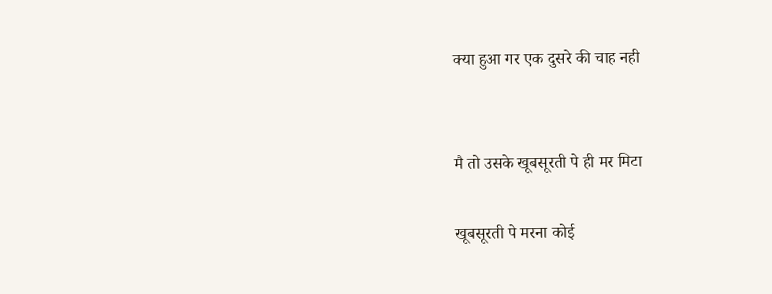क्या हुआ गर एक दुसरे की चाह नही


मै तो उसके खूबसूरती पे ही मर मिटा

खूबसूरती पे मरना कोई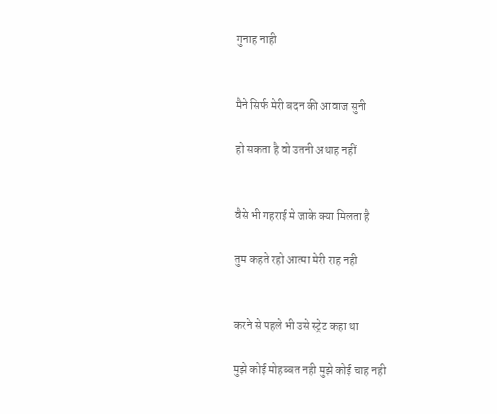गुनाह नाही


मैने सिर्फ मेरी बदन की आवाज सुनी

हो सकता है वो उतनी अथाह नहीं


वैसे भी गहराई मे जाके क्या मिलता है

तुम कहते रहो आत्मा मेरी राह नही


करने से पहले भी उसे स्ट्रेट कहा था

मुझे कोई मोहब्बत नही मुझे कोई चाह नही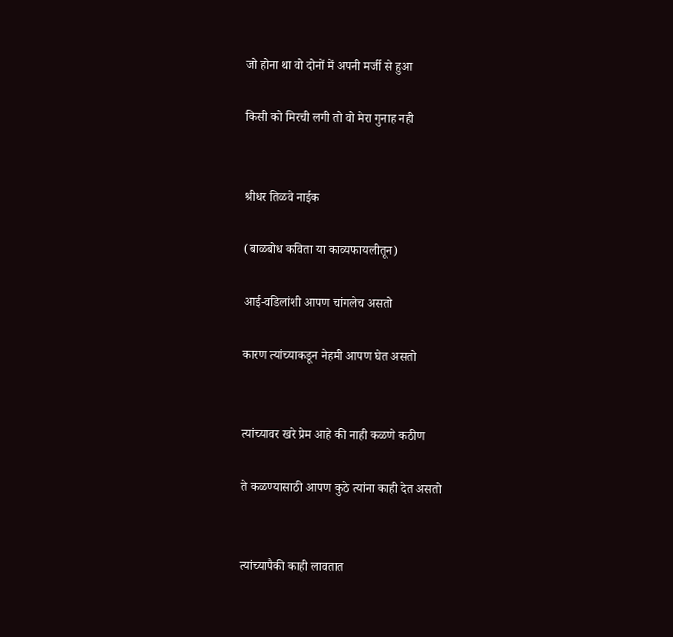जो होना था वो दोनों में अपनी मर्जी से हुआ

किसी को मिरची लगी तो वो मेरा गुनाह नही


श्रीधर तिळवे नाईक

(बाळबोध कविता या काव्यफायलीतून)

आई-वडिलांशी आपण चांगलेच असतो

कारण त्यांच्याकडून नेहमी आपण घेत असतो


त्यांच्यावर खरे प्रेम आहे की नाही कळणे कठीण

ते कळण्यासाठी आपण कुठे त्यांना काही देत असतो


त्यांच्यापैकी काही लावतात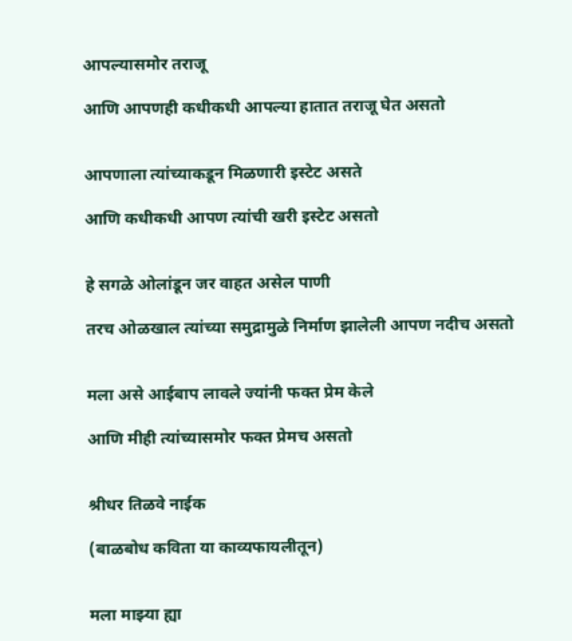आपल्यासमोर तराजू

आणि आपणही कधीकधी आपल्या हातात तराजू घेत असतो


आपणाला त्यांच्याकडून मिळणारी इस्टेट असते

आणि कधीकधी आपण त्यांची खरी इस्टेट असतो


हे सगळे ओलांडून जर वाहत असेल पाणी

तरच ओळखाल त्यांच्या समुद्रामुळे निर्माण झालेली आपण नदीच असतो


मला असे आईबाप लावले ज्यांनी फक्त प्रेम केले

आणि मीही त्यांच्यासमोर फक्त प्रेमच असतो


श्रीधर तिळवे नाईक

(बाळबोध कविता या काव्यफायलीतून)


मला माझ्या ह्या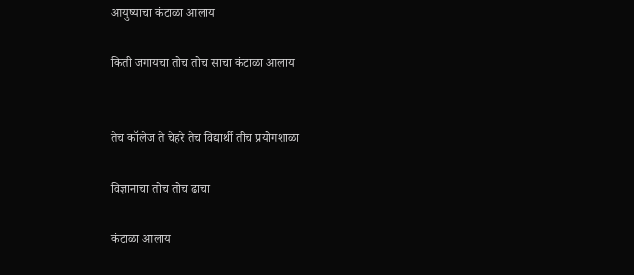आयुष्याचा कंटाळा आलाय

किती जगायचा तोच तोच साचा कंटाळा आलाय


तेच कॉलेज ते चेहरे तेच विद्यार्थी तीच प्रयोगशाळा

विज्ञानाचा तोच तोच ढाचा

कंटाळा आलाय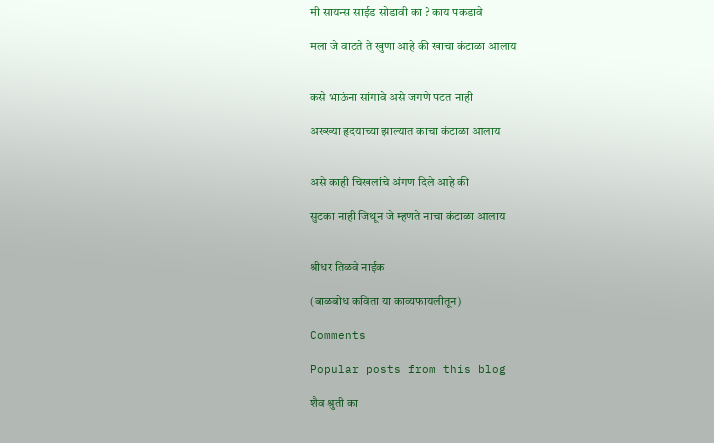मी सायन्स साईड सोडावी का ? काय पकडावे

मला जे वाटते ते खुणा आहे की खाचा कंटाळा आलाय


कसे भाऊंना सांगावे असे जगणे पटत नाही

अख्ख्या हृदयाच्या झाल्यात काचा कंटाळा आलाय


असे काही चिखलांचे अंगण दिले आहे की

सुटका नाही जिथून जे म्हणते नाचा कंटाळा आलाय


श्रीधर तिळवे नाईक

(बाळबोध कविता या काव्यफायलीतून)

Comments

Popular posts from this blog

शैव श्रुती का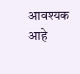आवश्यक आहे